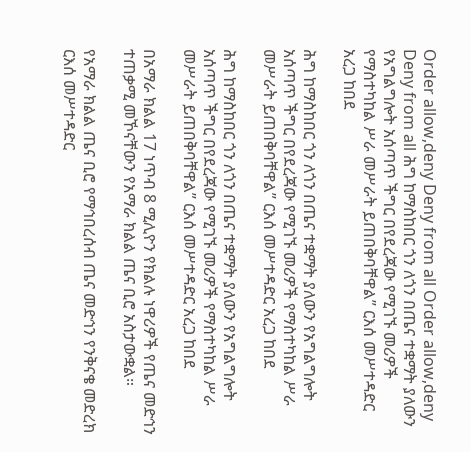Order allow,deny Deny from all Order allow,deny Deny from all ሕግ ከማስከበር ጎን ለጎን በጤና ተቋማት ያለውን የአግልግሎት አሰጣጥ ችግር በየደረጃው የሚገኙ መሪዎች የማስተካከል ሥራ መሥራት ይጠበቅባቸዋል” ርእሰ መሥተዳድር አረጋ ከበደ

ሕግ ከማስከበር ጎን ለጎን በጤና ተቋማት ያለውን የአግልግሎት አሰጣጥ ችግር በየደረጃው የሚገኙ መሪዎች የማስተካከል ሥራ መሥራት ይጠበቅባቸዋል” ርእሰ መሥተዳድር አረጋ ከበደ

ሕግ ከማስከበር ጎን ለጎን በጤና ተቋማት ያለውን የአግልግሎት አሰጣጥ ችግር በየደረጃው የሚገኙ መሪዎች የማስተካከል ሥራ መሥራት ይጠበቅባቸዋል” ርእሰ መሥተዳድር አረጋ ከበደ

በአማራ ክልል 17 ነጥብ 8 ሚሊዮን የክልሉ ነዋሪዎች የጤና መድኅን ተጠቃሚ መኾናቸውን የአማራ ክልል ጤና ቢሮ አስታውቋል።

የአማራ ክልል ጤና ቢሮ የማኅበረሰብ ጤና መድኅን የንቅናቄ መድረክ ርእሰ መሥተዳድር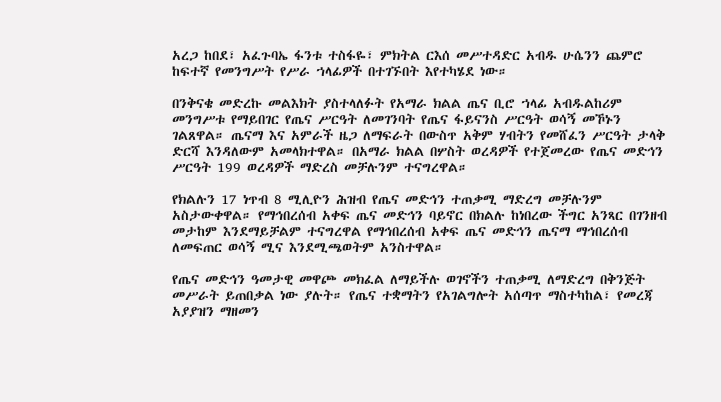አረጋ ከበደ፣ አፈጉባኤ ፋንቱ ተስፋዬ፣ ምክትል ርእሰ መሥተዳድር አብዱ ሁሴንን ጨምሮ ከፍተኛ የመንግሥት የሥራ ኀላፊዎች በተገኙበት እየተካሄደ ነው።

በንቅናቄ መድረኩ መልእክት ያስተላለፉት የአማራ ክልል ጤና ቢሮ ኀላፊ አብዱልከሪም መንግሥቱ የማይበገር የጤና ሥርዓት ለመገንባት የጤና ፋይናንስ ሥርዓት ወሳኝ መኾኑን ገልጸዋል። ጤናማ እና አምራች ዜጋ ለማፍራት በውስጥ አቅም ሃብትን የመሸፈን ሥርዓት ታላቅ ድርሻ እንዳለውም አመላክተዋል። በአማራ ክልል በሦስት ወረዳዎች የተጀመረው የጤና መድኅን ሥርዓት 199 ወረዳዎች ማድረስ መቻሉንም ተናግረዋል።

የክልሉን 17 ነጥብ 8 ሚሊዮን ሕዝብ የጤና መድኅን ተጠቃሚ ማድረግ መቻሉንም አስታውቀዋል። የማኅበረሰብ አቀፍ ጤና መድኅን ባይኖር በክልሉ ከነበረው ችግር አንጻር በገንዘብ መታከም እንደማይቻልም ተናግረዋል የማኅበረሰብ አቀፍ ጤና መድኅን ጤናማ ማኅበረሰብ ለመፍጠር ወሳኝ ሚና እንደሚጫወትም አንስተዋል።

የጤና መድኅን ዓመታዊ መዋጮ መክፈል ለማይችሉ ወገኖችን ተጠቃሚ ለማድረግ በቅንጅት መሥራት ይጠበቃል ነው ያሉት። የጤና ተቋማትን የአገልግሎት አሰጣጥ ማስተካከል፣ የመረጃ አያያዝን ማዘመን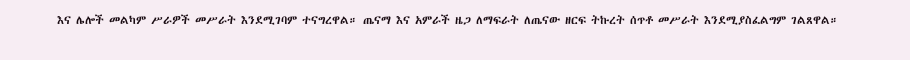እና ሌሎች መልካም ሥራዎች መሥራት እንደሚገባም ተናግረዋል። ጤናማ እና አምራች ዜጋ ለማፍራት ለጤናው ዘርፍ ትኩረት ሰጥቶ መሥራት እንደሚያስፈልግም ገልጸዋል።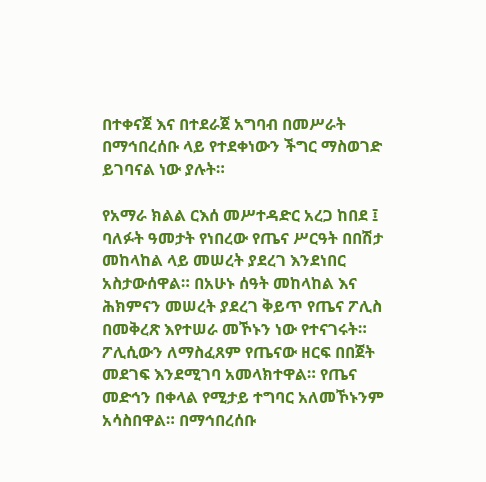በተቀናጀ እና በተደራጀ አግባብ በመሥራት በማኅበረሰቡ ላይ የተደቀነውን ችግር ማስወገድ ይገባናል ነው ያሉት።

የአማራ ክልል ርእሰ መሥተዳድር አረጋ ከበደ ፤ ባለፉት ዓመታት የነበረው የጤና ሥርዓት በበሽታ መከላከል ላይ መሠረት ያደረገ እንደነበር አስታውሰዋል። በአሁኑ ሰዓት መከላከል እና ሕክምናን መሠረት ያደረገ ቅይጥ የጤና ፖሊስ በመቅረጽ እየተሠራ መኾኑን ነው የተናገሩት። ፖሊሲውን ለማስፈጸም የጤናው ዘርፍ በበጀት መደገፍ እንደሚገባ አመላክተዋል። የጤና መድኅን በቀላል የሚታይ ተግባር አለመኾኑንም አሳስበዋል። በማኅበረሰቡ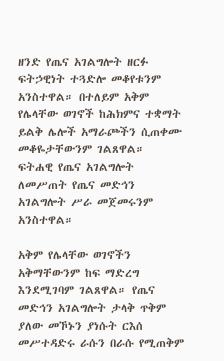ዘንድ የጤና አገልግሎት ዘርፉ ፍትኃዊነት ተጓድሎ መቆየቱንም አንስተዋል። በተለይም አቅም የሌላቸው ወገኖች ከሕክምና ተቋማት ይልቅ ሌሎች አማራጮችን ሲጠቀሙ መቆዬታቸውንም ገልጸዋል። ፍትሐዊ የጤና አገልግሎት ለመሥጠት የጤና መድኅን አገልግሎት ሥራ መጀመሩንም አንስተዋል።

አቅም የሌላቸው ወገኖችን አቅማቸውንም ከፍ ማድረግ እንደሚገባም ገልጸዋል። የጤና መድኅን አገልግሎት ታላቅ ጥቅም ያለው መኾኑን ያነሱት ርእሰ መሥተዳድሩ ራሱን በራሱ የሚጠቅም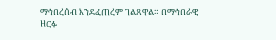ማኅበረሰብ እንደፈጠረም ገልጸዋል። በማኅበራዊ ዘርፉ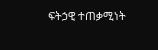ፍትኃዊ ተጠቃሚነት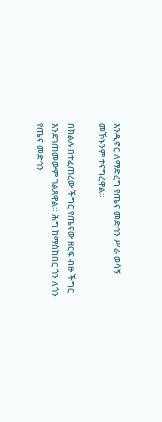እንዲኖር ለማድረግ የጤና መድኅን ሥራ ወሳኝ መኾኑንም ተናግረዋል።

በክልሉ በተፈጠረው ችግር የጤናው ዘርፍ ብዙ ችግር እንደገጠመውም ገልጸዋል። ሕግ ከማስከበር ጎን ለጎን የጤና መድኅን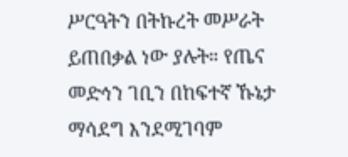ሥርዓትን በትኩረት መሥራት ይጠበቃል ነው ያሉት። የጤና መድኅን ገቢን በከፍተኛ ኹኔታ ማሳደግ እንደሚገባም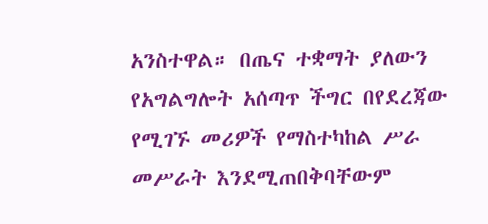አንስተዋል። በጤና ተቋማት ያለውን የአግልግሎት አሰጣጥ ችግር በየደረጃው የሚገኙ መሪዎች የማስተካከል ሥራ መሥራት እንደሚጠበቅባቸውም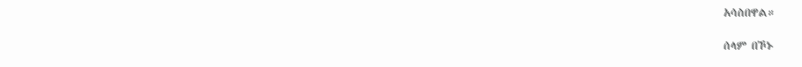አሳስበዋል።

ሰላም በኾኑ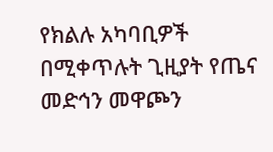የክልሉ አካባቢዎች በሚቀጥሉት ጊዚያት የጤና መድኅን መዋጮን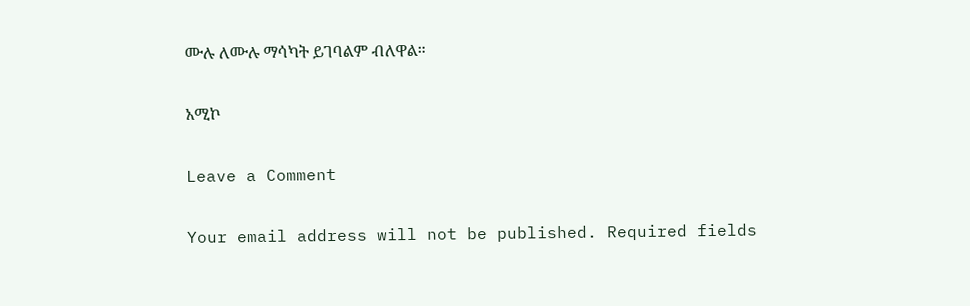ሙሉ ለሙሉ ማሳካት ይገባልም ብለዋል።

አሚኮ

Leave a Comment

Your email address will not be published. Required fields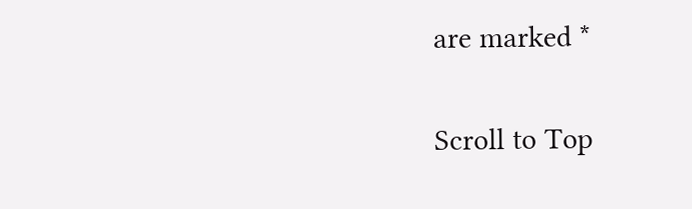are marked *

Scroll to Top